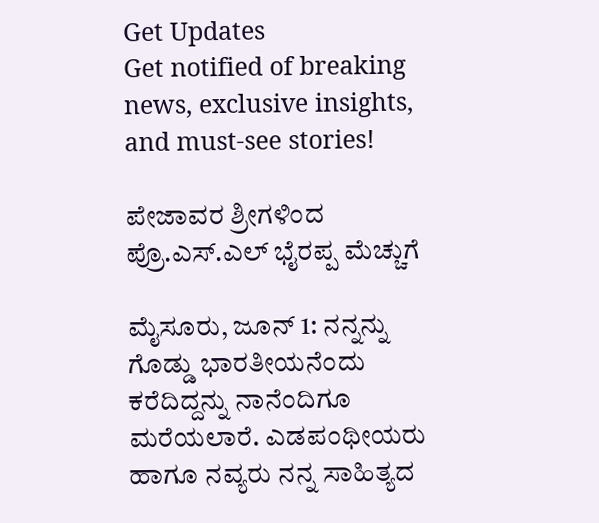Get Updates
Get notified of breaking news, exclusive insights, and must-see stories!

ಪೇಜಾವರ ಶ್ರೀಗಳಿಂದ ಪ್ರೊ.ಎಸ್‌.ಎಲ್ ಭೈರಪ್ಪ ಮೆಚ್ಚುಗೆ

ಮೈಸೂರು, ಜೂನ್ 1: ನನ್ನನ್ನು ಗೊಡ್ಡು ಭಾರತೀಯನೆಂದು ಕರೆದಿದ್ದನ್ನು ನಾನೆಂದಿಗೂ ಮರೆಯಲಾರೆ. ಎಡಪಂಥೀಯರು ಹಾಗೂ ನವ್ಯರು ನನ್ನ ಸಾಹಿತ್ಯದ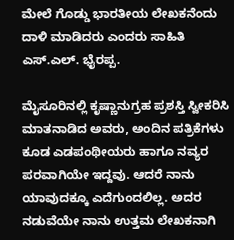ಮೇಲೆ ಗೊಡ್ಡು ಭಾರತೀಯ ಲೇಖಕನೆಂದು ದಾಳಿ ಮಾಡಿದರು ಎಂದರು ಸಾಹಿತಿ ಎಸ್.ಎಲ್. ಭೈರಪ್ಪ.

ಮೈಸೂರಿನಲ್ಲಿ ಕೃಷ್ಣಾನುಗ್ರಹ ಪ್ರಶಸ್ತಿ ಸ್ವೀಕರಿಸಿ ಮಾತನಾಡಿದ ಅವರು, ಅಂದಿನ ಪತ್ರಿಕೆಗಳು ಕೂಡ ಎಡಪಂಥೀಯರು ಹಾಗೂ ನವ್ಯರ ಪರವಾಗಿಯೇ ಇದ್ದವು. ಆದರೆ ನಾನು ಯಾವುದಕ್ಕೂ ಎದೆಗುಂದಲಿಲ್ಲ. ಅದರ ನಡುವೆಯೇ ನಾನು ಉತ್ತಮ ಲೇಖಕನಾಗಿ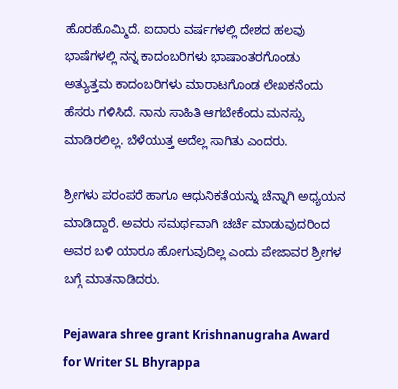ಹೊರಹೊಮ್ಮಿದೆ. ಐದಾರು ವರ್ಷಗಳಲ್ಲಿ ದೇಶದ ಹಲವು ಭಾಷೆಗಳಲ್ಲಿ ನನ್ನ ಕಾದಂಬರಿಗಳು ಭಾಷಾಂತರಗೊಂಡು ಅತ್ಯುತ್ತಮ ಕಾದಂಬರಿಗಳು ಮಾರಾಟಗೊಂಡ ಲೇಖಕನೆಂದು ಹೆಸರು ಗಳಿಸಿದೆ. ನಾನು ಸಾಹಿತಿ ಆಗಬೇಕೆಂದು ಮನಸ್ಸು ಮಾಡಿರಲಿಲ್ಲ. ಬೆಳೆಯುತ್ತ ಅದೆಲ್ಲ ಸಾಗಿತು ಎಂದರು.

ಶ್ರೀಗಳು ಪರಂಪರೆ ಹಾಗೂ ಆಧುನಿಕತೆಯನ್ನು ಚೆನ್ನಾಗಿ ಅಧ್ಯಯನ ಮಾಡಿದ್ದಾರೆ. ಅವರು ಸಮರ್ಥವಾಗಿ ಚರ್ಚೆ ಮಾಡುವುದರಿಂದ ಅವರ ಬಳಿ ಯಾರೂ ಹೋಗುವುದಿಲ್ಲ ಎಂದು ಪೇಜಾವರ ಶ್ರೀಗಳ ಬಗ್ಗೆ ಮಾತನಾಡಿದರು.

Pejawara shree grant Krishnanugraha Award for Writer SL Bhyrappa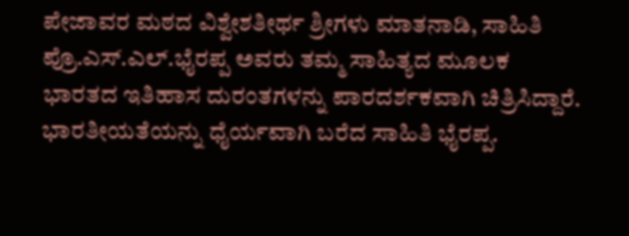ಪೇಜಾವರ ಮಠದ ವಿಶ್ವೇಶತೀರ್ಥ ಶ್ರೀಗಳು ಮಾತನಾಡಿ, ಸಾಹಿತಿ ಪ್ರೊ.ಎಸ್‌.ಎಲ್‌.ಭೈರಪ್ಪ ಅವರು ತಮ್ಮ ಸಾಹಿತ್ಯದ ಮೂಲಕ ಭಾರತದ ಇತಿಹಾಸ ದುರಂತಗಳನ್ನು ಪಾರದರ್ಶಕವಾಗಿ ಚಿತ್ರಿಸಿದ್ದಾರೆ. ಭಾರತೀಯತೆಯನ್ನು ಧೈರ್ಯವಾಗಿ ಬರೆದ ಸಾಹಿತಿ ಭೈರಪ್ಪ.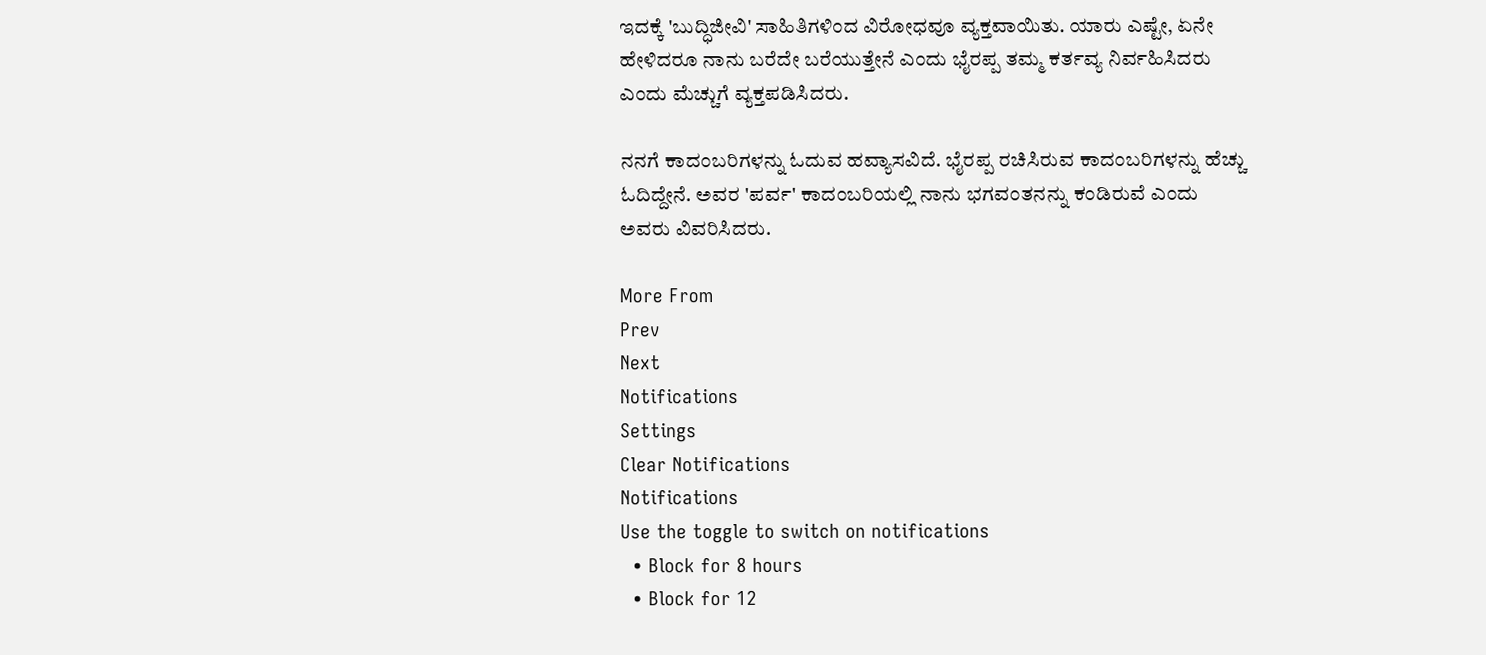ಇದಕ್ಕೆ 'ಬುದ್ಧಿಜೀವಿ' ಸಾಹಿತಿಗಳಿಂದ ವಿರೋಧವೂ ವ್ಯಕ್ತವಾಯಿತು. ಯಾರು ಎಷ್ಟೇ, ಏನೇ ಹೇಳಿದರೂ ನಾನು ಬರೆದೇ ಬರೆಯುತ್ತೇನೆ ಎಂದು ಭೈರಪ್ಪ ತಮ್ಮ ಕರ್ತವ್ಯ ನಿರ್ವಹಿಸಿದರು ಎಂದು ಮೆಚ್ಚುಗೆ ವ್ಯಕ್ತಪಡಿಸಿದರು.

ನನಗೆ ಕಾದಂಬರಿಗಳನ್ನು ಓದುವ ಹವ್ಯಾಸವಿದೆ. ಭೈರಪ್ಪ ರಚಿಸಿರುವ ಕಾದಂಬರಿಗಳನ್ನು ಹೆಚ್ಚು ಓದಿದ್ದೇನೆ. ಅವರ 'ಪರ್ವ' ಕಾದಂಬರಿಯಲ್ಲಿ ನಾನು ಭಗವಂತನನ್ನು ಕಂಡಿರುವೆ ಎಂದು ಅವರು ವಿವರಿಸಿದರು.

More From
Prev
Next
Notifications
Settings
Clear Notifications
Notifications
Use the toggle to switch on notifications
  • Block for 8 hours
  • Block for 12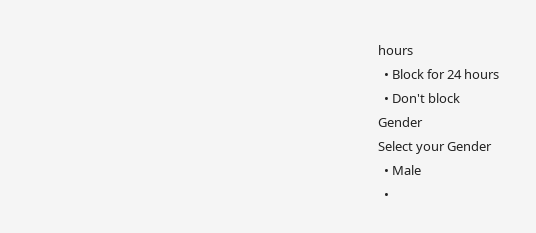hours
  • Block for 24 hours
  • Don't block
Gender
Select your Gender
  • Male
  •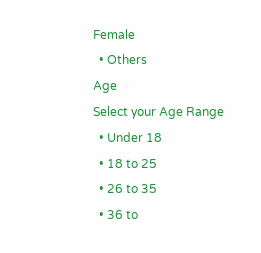Female
  • Others
Age
Select your Age Range
  • Under 18
  • 18 to 25
  • 26 to 35
  • 36 to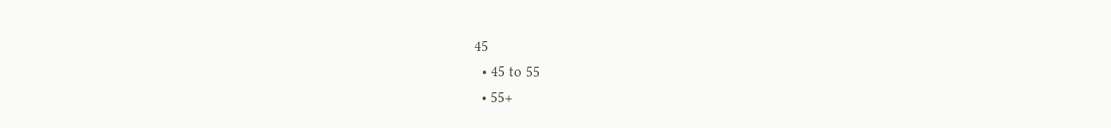45
  • 45 to 55
  • 55+